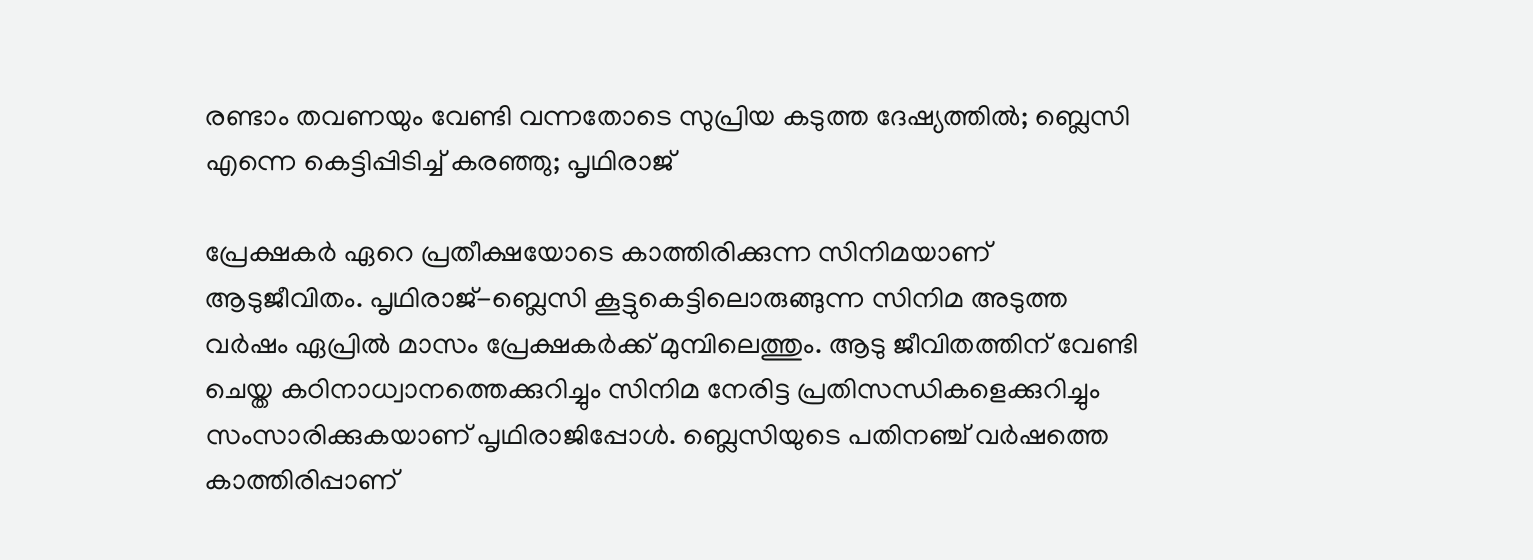രണ്ടാം തവണയും വേണ്ടി വന്നതോടെ സുപ്രിയ കടുത്ത ദേഷ്യത്തിൽ; ബ്ലെസി എന്നെ കെട്ടിപ്പിടിച്ച് കരഞ്ഞു; പൃഥിരാജ്

പ്രേക്ഷകർ ഏറെ പ്രതീക്ഷയോടെ കാത്തിരിക്കുന്ന സിനിമയാണ് ആടുജീവിതം. പൃഥിരാജ്-ബ്ലെസി കൂട്ടുകെട്ടിലൊരുങ്ങുന്ന സിനിമ അടുത്ത വർഷം ഏപ്രിൽ മാസം പ്രേക്ഷകർക്ക് മുമ്പിലെത്തും. ആടു ജീവിതത്തിന് വേണ്ടി ചെയ്ത കഠിനാധ്വാനത്തെക്കുറിച്ചും സിനിമ നേരിട്ട പ്രതിസന്ധികളെക്കുറിച്ചും സംസാരിക്കുകയാണ് പൃഥിരാജിപ്പോൾ. ബ്ലെസിയുടെ പതിനഞ്ച് വർഷത്തെ കാത്തിരിപ്പാണ്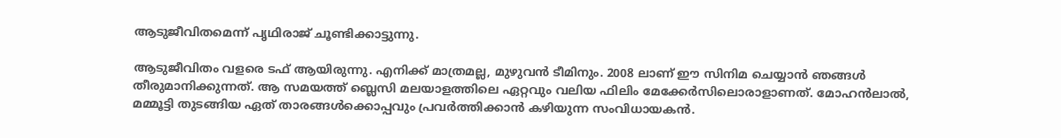ആടുജീവിതമെന്ന് പൃഥിരാജ് ചൂണ്ടിക്കാട്ടുന്നു.

ആടുജീവിതം വളരെ ടഫ് ആയിരുന്നു. എനിക്ക് മാത്രമല്ല, മുഴുവൻ‌ ടീമിനും. 2008 ലാണ് ഈ സിനിമ ചെയ്യാൻ ഞങ്ങൾ തീരുമാനിക്കുന്നത്. ആ സമയത്ത് ബ്ലെസി മലയാളത്തിലെ ഏറ്റവും വലിയ ഫിലിം മേക്കേർസിലൊരാളാണത്. മോഹൻലാൽ, മമ്മൂട്ടി തുടങ്ങിയ ഏത് താരങ്ങൾക്കൊപ്പവും പ്രവർത്തിക്കാൻ കഴിയുന്ന സംവിധായകൻ.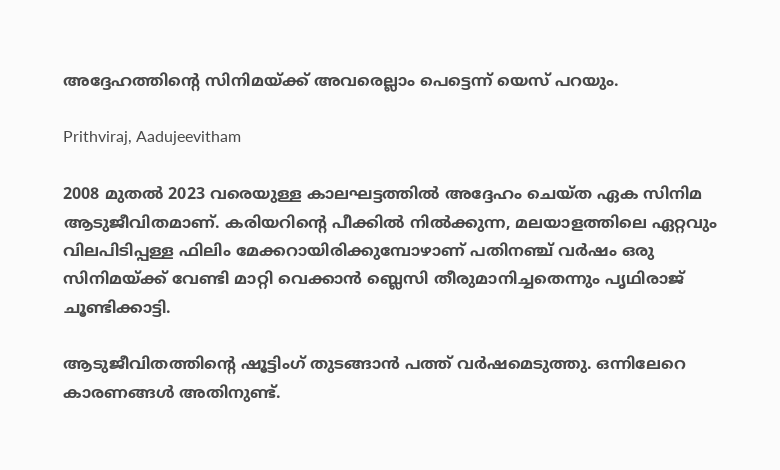അദ്ദേഹത്തിന്റെ സിനിമയ്ക്ക് അവരെല്ലാം പെട്ടെന്ന് യെസ് പറയും.

Prithviraj, Aadujeevitham

2008 മുതൽ 2023 വരെയുള്ള കാലഘട്ടത്തിൽ അദ്ദേഹം ചെയ്ത ഏക സിനിമ ആടുജീവിതമാണ്. കരിയറിന്റെ പീക്കിൽ നിൽക്കുന്ന, മലയാളത്തിലെ ഏറ്റവും വിലപിടിപ്പള്ള ഫിലിം മേക്കറായിരിക്കുമ്പോഴാണ് പതിനഞ്ച് വർഷം ഒരു സിനിമയ്ക്ക് വേണ്ടി മാറ്റി വെക്കാൻ ബ്ലെസി തീരുമാനിച്ചതെന്നും പൃഥിരാജ് ചൂണ്ടിക്കാട്ടി.

ആടുജീവിതത്തിന്റെ ഷൂട്ടിംഗ് തുടങ്ങാൻ പത്ത് വർഷമെടുത്തു. ഒന്നിലേറെ കാരണങ്ങൾ അതിനുണ്ട്.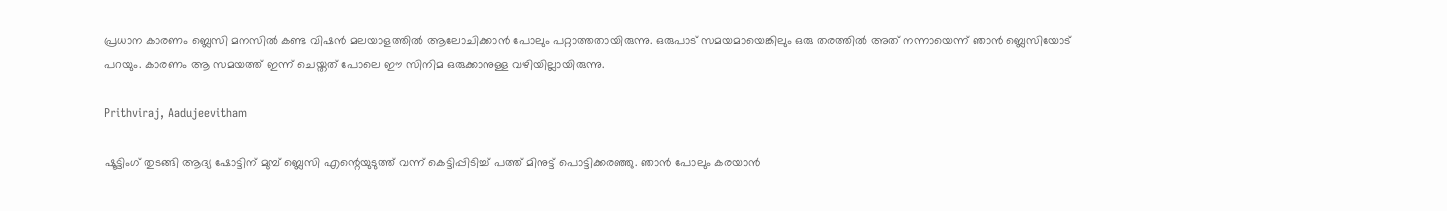പ്രധാന കാരണം ബ്ലെസി മനസിൽ കണ്ട വിഷൻ മലയാളത്തിൽ ആലോചിക്കാൻ പോലും പറ്റാത്തതായിരുന്നു. ഒരുപാട് സമയമായെങ്കിലും ഒരു തരത്തിൽ അത് നന്നായെന്ന് ഞാൻ ബ്ലെസിയോട് പറയും. കാരണം ആ സമയത്ത് ഇന്ന് ചെയ്തത് പോലെ ഈ സിനിമ ഒരുക്കാനുള്ള വഴിയില്ലായിരുന്നു.

Prithviraj, Aadujeevitham

ഷൂട്ടിംഗ് തുടങ്ങി ആദ്യ ഷോട്ടിന് മുമ്പ് ബ്ലെസി എന്റെയുടുത്ത് വന്ന് കെട്ടിപ്പിടിച്ച് പത്ത് മിനുട്ട് പൊട്ടിക്കരഞ്ഞു. ഞാൻ പോലും കരയാൻ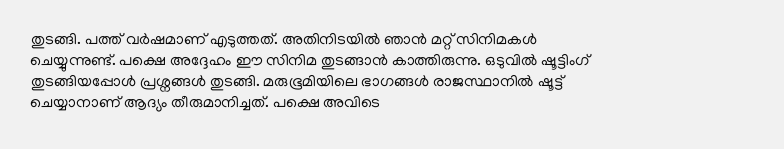തുടങ്ങി. പത്ത് വർഷമാണ് എടുത്തത്. അതിനിടയിൽ ഞാൻ മറ്റ് സിനിമകൾ ചെയ്യുന്നുണ്ട്. പക്ഷെ അദ്ദേഹം ഈ സിനിമ തുടങ്ങാൻ കാത്തിരുന്നു. ഒടുവിൽ ഷൂട്ടിംഗ് തു‌ടങ്ങിയപ്പോൾ പ്രശ്നങ്ങൾ തുടങ്ങി. മരുഭൂമിയിലെ ഭാഗങ്ങൾ രാജസ്ഥാനിൽ ഷൂട്ട് ചെയ്യാനാണ് ആദ്യം തീരുമാനിച്ചത്. പക്ഷെ അവിടെ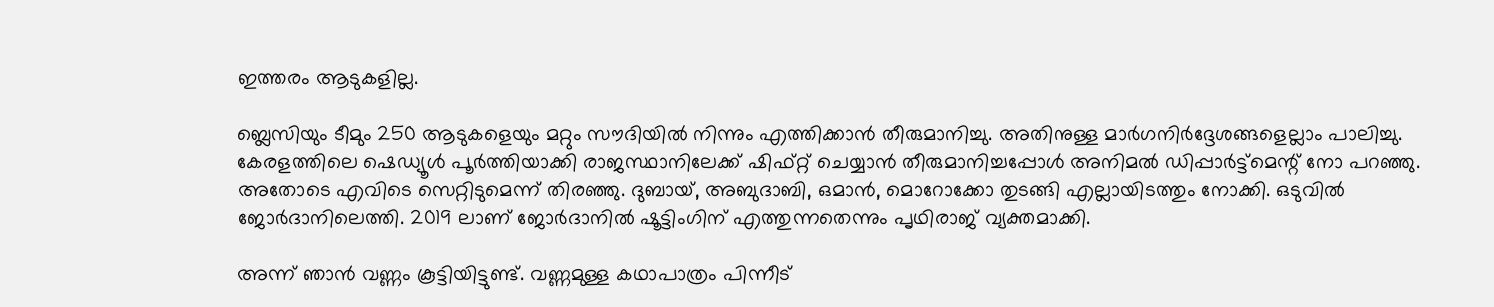ഇത്തരം ആടുകളില്ല.

ബ്ലെസിയും ടീമും 250 ആടുകളെയും മറ്റും സൗദിയിൽ നിന്നും എത്തിക്കാൻ തീരുമാനിച്ചു. അതിനുള്ള മാർഗനിർദ്ദേശങ്ങളെല്ലാം പാലിച്ചു. കേരളത്തിലെ ഷെഡ്യൂൾ പൂർത്തിയാക്കി രാജസ്ഥാനിലേക്ക് ഷിഫ്റ്റ് ചെയ്യാൻ തീരുമാനിച്ചപ്പോൾ അനിമൽ ഡിപ്പാർട്ട്മെന്റ് നോ പറഞ്ഞു. അതോടെ എവിടെ സെറ്റിടുമെന്ന് തിരഞ്ഞു. ദുബായ്, അബുദാബി, ഒമാൻ, മൊറോക്കോ തുടങ്ങി എല്ലായിടത്തും നോക്കി. ഒടുവിൽ ജോർദാനിലെത്തി. 2019 ലാണ് ജോർദാനിൽ ഷൂട്ടിംഗിന് എത്തുന്നതെന്നും പൃഥിരാജ് വ്യക്തമാക്കി.

അന്ന് ഞാൻ വണ്ണം കൂട്ടിയിട്ടുണ്ട്. വണ്ണമുള്ള കഥാപാത്രം പിന്നീട്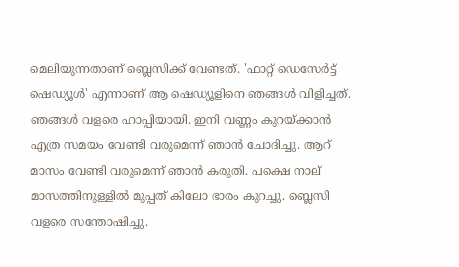മെലിയുന്നതാണ് ബ്ലെസിക്ക് വേണ്ടത്. 'ഫാറ്റ് ഡെസേർട്ട് ഷെഡ്യൂൾ' എന്നാണ് ആ ഷെഡ്യൂളിനെ ഞങ്ങൾ വിളിച്ചത്. ഞങ്ങൾ വളരെ ഹാപ്പിയായി. ഇനി വണ്ണം കുറയ്ക്കാൻ എത്ര സമയം വേണ്ടി വരുമെന്ന് ഞാൻ ചോദിച്ചു. ആറ് മാസം വേണ്ടി വരുമെന്ന് ഞാൻ കരുതി. പക്ഷെ നാല് മാസത്തിനുള്ളിൽ മുപ്പത് കിലോ ഭാരം കുറച്ചു. ബ്ലെസി വളരെ സന്തോഷിച്ചു.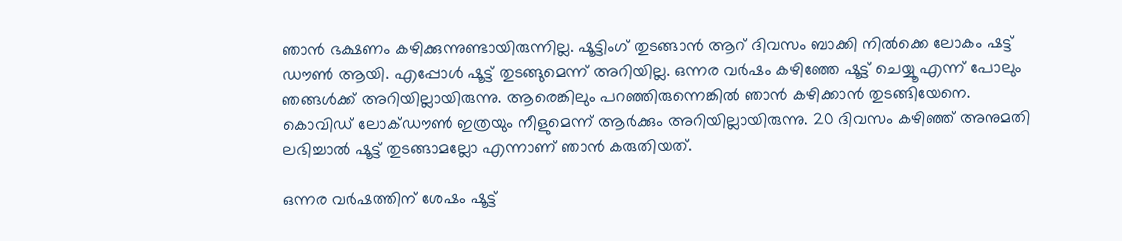ഞാൻ ഭക്ഷണം കഴിക്കുന്നുണ്ടായിരുന്നില്ല. ഷൂട്ടിംഗ് തുടങ്ങാൻ ആറ് ദിവസം ബാക്കി നിൽക്കെ ലോകം ഷട്ട് ഡൗൺ ആയി. എപ്പോൾ ഷൂട്ട് തുടങ്ങുമെന്ന് അറിയില്ല. ഒന്നര വർഷം കഴിഞ്ഞേ ഷൂട്ട് ചെയ്യൂ എന്ന് പോലും ഞങ്ങൾക്ക് അറിയില്ലായിരുന്നു. ആരെങ്കിലും പറഞ്ഞിരുന്നെങ്കിൽ ഞാൻ കഴിക്കാൻ തുടങ്ങിയേനെ. കൊവിഡ് ലോക്ഡൗൺ ഇത്രയും നീളുമെന്ന് ആർക്കും അറിയില്ലായിരുന്നു. 20 ദിവസം കഴിഞ്ഞ് അനുമതി ലഭിച്ചാൽ ഷൂട്ട് തുടങ്ങാമല്ലോ എന്നാണ് ഞാൻ കരുതിയത്.

ഒന്നര വർഷത്തിന് ശേഷം ഷൂട്ട്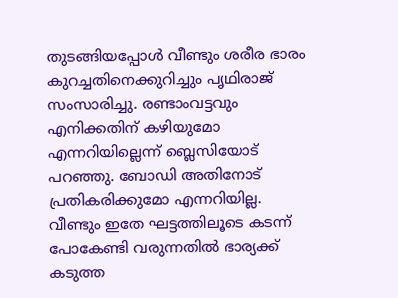തുടങ്ങിയപ്പോൾ വീണ്ടും ശരീര ഭാരം കുറച്ചതിനെക്കുറിച്ചും പൃഥിരാജ് സംസാരിച്ചു. രണ്ടാംവട്ടവും എനിക്കതിന് കഴിയുമോ എന്നറിയില്ലെന്ന് ബ്ലെസിയോട് പറഞ്ഞു. ബോഡി അതിനോട് പ്രതികരിക്കുമോ എന്നറിയില്ല. വീണ്ടും ഇതേ ഘട്ടത്തിലൂടെ കടന്ന് പോകേണ്ടി വരുന്നതിൽ ഭാര്യക്ക് കടുത്ത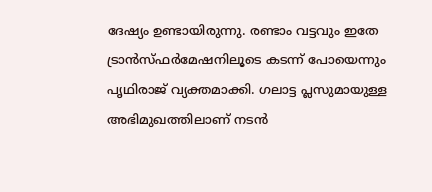ദേഷ്യം ഉണ്ടായിരുന്നു. രണ്ടാം വട്ടവും ഇതേ ട്രാൻസ്ഫർമേഷന‍ിലൂടെ കടന്ന് പോയെന്നും പൃഥിരാജ് വ്യക്തമാക്കി. ഗലാട്ട പ്ലസുമായുള്ള അഭിമുഖത്തിലാണ് നടൻ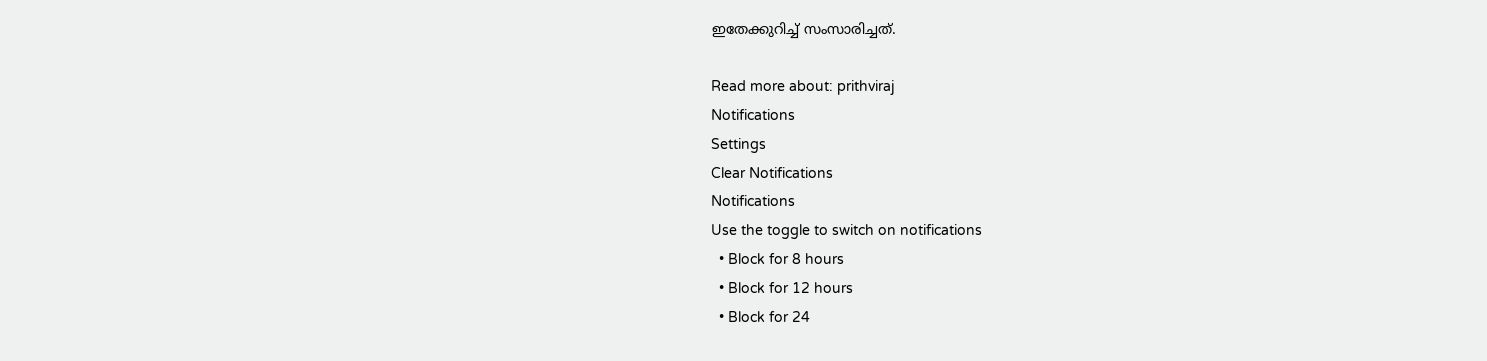ഇതേക്കുറിച്ച് സംസാരിച്ചത്.

Read more about: prithviraj
Notifications
Settings
Clear Notifications
Notifications
Use the toggle to switch on notifications
  • Block for 8 hours
  • Block for 12 hours
  • Block for 24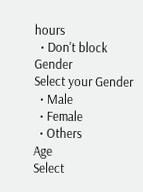hours
  • Don't block
Gender
Select your Gender
  • Male
  • Female
  • Others
Age
Select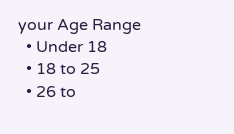your Age Range
  • Under 18
  • 18 to 25
  • 26 to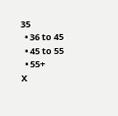35
  • 36 to 45
  • 45 to 55
  • 55+
X